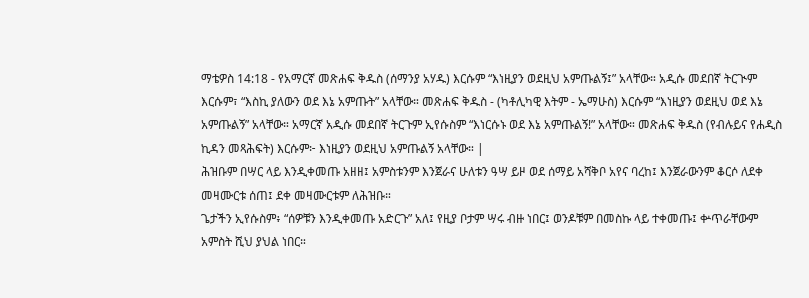ማቴዎስ 14:18 - የአማርኛ መጽሐፍ ቅዱስ (ሰማንያ አሃዱ) እርሱም “እነዚያን ወደዚህ አምጡልኝ፤” አላቸው። አዲሱ መደበኛ ትርጒም እርሱም፣ “እስኪ ያለውን ወደ እኔ አምጡት” አላቸው። መጽሐፍ ቅዱስ - (ካቶሊካዊ እትም - ኤማሁስ) እርሱም “እነዚያን ወደዚህ ወደ እኔ አምጡልኝ” አላቸው። አማርኛ አዲሱ መደበኛ ትርጉም ኢየሱስም “እነርሱኑ ወደ እኔ አምጡልኝ!” አላቸው። መጽሐፍ ቅዱስ (የብሉይና የሐዲስ ኪዳን መጻሕፍት) እርሱም፦ እነዚያን ወደዚህ አምጡልኝ አላቸው። |
ሕዝቡም በሣር ላይ እንዲቀመጡ አዘዘ፤ አምስቱንም እንጀራና ሁለቱን ዓሣ ይዞ ወደ ሰማይ አሻቅቦ አየና ባረከ፤ እንጀራውንም ቆርሶ ለደቀ መዛሙርቱ ሰጠ፤ ደቀ መዛሙርቱም ለሕዝቡ።
ጌታችን ኢየሱስም፥ “ሰዎቹን እንዲቀመጡ አድርጉ” አለ፤ የዚያ ቦታም ሣሩ ብዙ ነበር፤ ወንዶቹም በመስኩ ላይ ተቀመጡ፤ ቍጥራቸውም አምስት ሺህ ያህል ነበር።